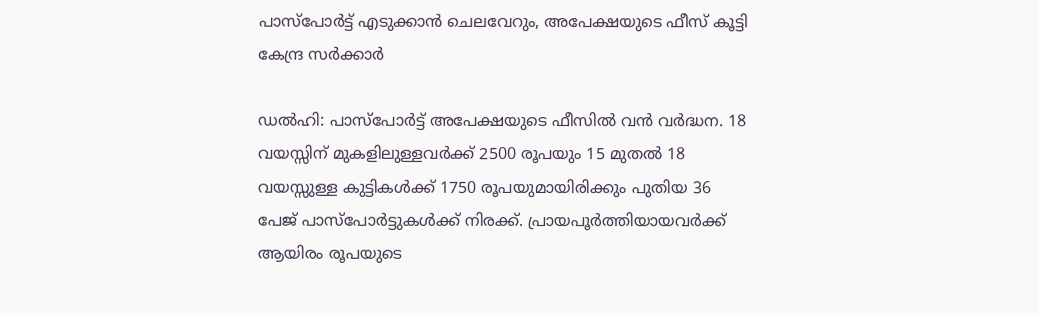പാസ്‌പോര്‍ട്ട് എടുക്കാന്‍ ചെലവേറും, അപേക്ഷയുടെ ഫീസ് കൂട്ടി കേന്ദ്ര സര്‍ക്കാര്‍

ഡല്‍ഹി: പാസ്‌പോര്‍ട്ട് അപേക്ഷയുടെ ഫീസില്‍ വന്‍ വര്‍ദ്ധന. 18 വയസ്സിന് മുകളിലുള്ളവര്‍ക്ക് 2500 രൂപയും 15 മുതല്‍ 18 വയസ്സുള്ള കുട്ടികള്‍ക്ക് 1750 രൂപയുമായിരിക്കും പുതിയ 36 പേജ് പാസ്‌പോര്‍ട്ടുകള്‍ക്ക് നിരക്ക്. പ്രായപൂര്‍ത്തിയായവര്‍ക്ക് ആയിരം രൂപയുടെ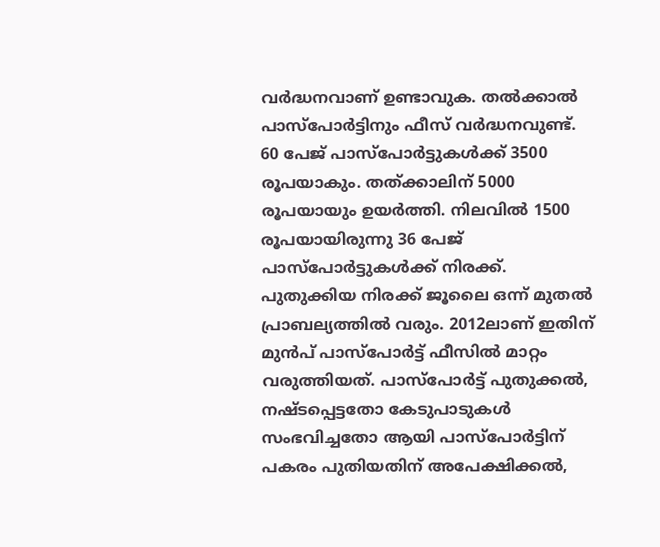വര്‍ദ്ധനവാണ് ഉണ്ടാവുക. തല്‍ക്കാല്‍ പാസ്‌പോര്‍ട്ടിനും ഫീസ് വര്‍ദ്ധനവുണ്ട്. 60 പേജ് പാസ്‌പോര്‍ട്ടുകള്‍ക്ക് 3500 രൂപയാകും. തത്ക്കാലിന് 5000 രൂപയായും ഉയര്‍ത്തി. നിലവില്‍ 1500 രൂപയായിരുന്നു 36 പേജ് പാസ്‌പോര്‍ട്ടുകള്‍ക്ക് നിരക്ക്. പുതുക്കിയ നിരക്ക് ജൂലൈ ഒന്ന് മുതല്‍ പ്രാബല്യത്തില്‍ വരും. 2012ലാണ് ഇതിന് മുന്‍പ് പാസ്‌പോര്‍ട്ട് ഫീസില്‍ മാറ്റം വരുത്തിയത്. പാസ്‌പോര്‍ട്ട് പുതുക്കല്‍, നഷ്ടപ്പെട്ടതോ കേടുപാടുകള്‍ സംഭവിച്ചതോ ആയി പാസ്‌പോര്‍ട്ടിന് പകരം പുതിയതിന് അപേക്ഷിക്കല്‍,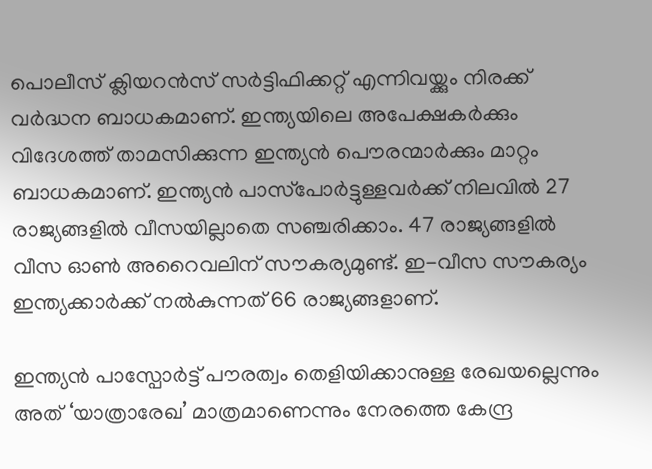പൊലീസ് ക്ലിയറന്‍സ് സര്‍ട്ടിഫിക്കറ്റ് എന്നിവയ്ക്കും നിരക്ക് വര്‍ദ്ധന ബാധകമാണ്. ഇന്ത്യയിലെ അപേക്ഷകര്‍ക്കും വിദേശത്ത് താമസിക്കുന്ന ഇന്ത്യന്‍ പൌരന്മാര്‍ക്കും മാറ്റം ബാധകമാണ്. ഇന്ത്യന്‍ പാസ്‌പോര്‍ട്ടുള്ളവര്‍ക്ക് നിലവില്‍ 27 രാജ്യങ്ങളില്‍ വീസയില്ലാതെ സഞ്ചരിക്കാം. 47 രാജ്യങ്ങളില്‍ വീസ ഓണ്‍ അറൈവലിന് സൗകര്യമുണ്ട്. ഇ-വീസ സൗകര്യം ഇന്ത്യക്കാര്‍ക്ക് നല്‍കുന്നത് 66 രാജ്യങ്ങളാണ്.

ഇന്ത്യന്‍ പാസ്പോര്‍ട്ട് പൗരത്വം തെളിയിക്കാനുള്ള രേഖയല്ലെന്നും അത് ‘യാത്രാരേഖ’ മാത്രമാണെന്നും നേരത്തെ കേന്ദ്ര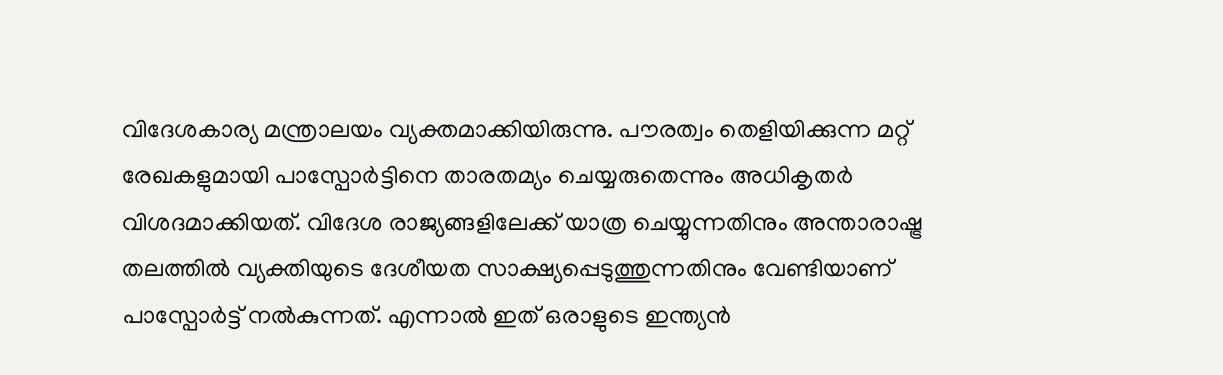വിദേശകാര്യ മന്ത്രാലയം വ്യക്തമാക്കിയിരുന്നു. പൗരത്വം തെളിയിക്കുന്ന മറ്റ് രേഖകളുമായി പാസ്പോര്‍ട്ടിനെ താരതമ്യം ചെയ്യരുതെന്നും അധികൃതര്‍ വിശദമാക്കിയത്. വിദേശ രാജ്യങ്ങളിലേക്ക് യാത്ര ചെയ്യുന്നതിനും അന്താരാഷ്ട്ര തലത്തില്‍ വ്യക്തിയുടെ ദേശീയത സാക്ഷ്യപ്പെടുത്തുന്നതിനും വേണ്ടിയാണ് പാസ്പോര്‍ട്ട് നല്‍കുന്നത്. എന്നാല്‍ ഇത് ഒരാളുടെ ഇന്ത്യന്‍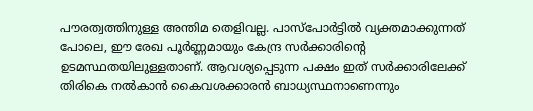പൗരത്വത്തിനുള്ള അന്തിമ തെളിവല്ല. പാസ്പോര്‍ട്ടില്‍ വ്യക്തമാക്കുന്നത് പോലെ, ഈ രേഖ പൂര്‍ണ്ണമായും കേന്ദ്ര സര്‍ക്കാരിന്റെ ഉടമസ്ഥതയിലുള്ളതാണ്. ആവശ്യപ്പെടുന്ന പക്ഷം ഇത് സര്‍ക്കാരിലേക്ക് തിരികെ നല്‍കാന്‍ കൈവശക്കാരന്‍ ബാധ്യസ്ഥനാണെന്നും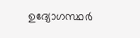ഉദ്യോഗസ്ഥര്‍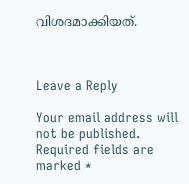വിശദമാക്കിയത്.



Leave a Reply

Your email address will not be published. Required fields are marked *